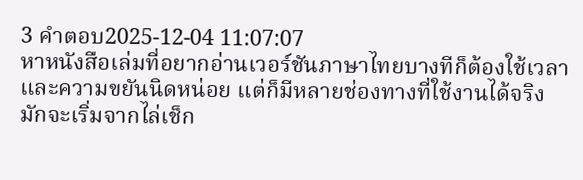3 คำตอบ2025-12-04 11:07:07
หาหนังสือเล่มที่อยากอ่านเวอร์ชันภาษาไทยบางทีก็ต้องใช้เวลาและความขยันนิดหน่อย แต่ก็มีหลายช่องทางที่ใช้งานได้จริง
มักจะเริ่มจากไล่เช็ก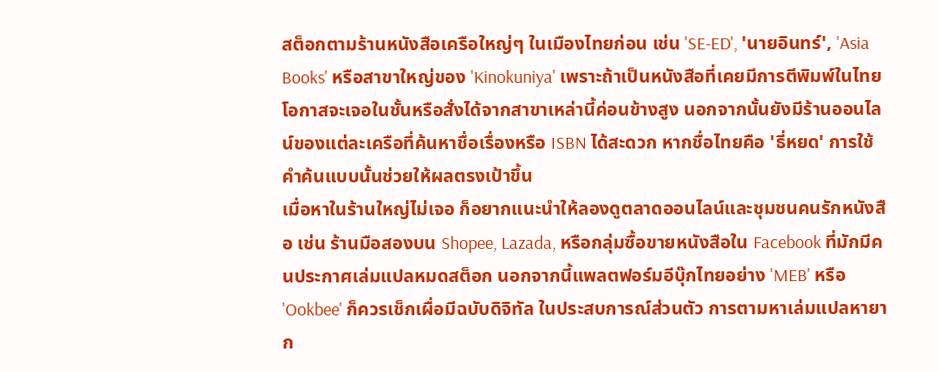สต็อกตามร้านหนังสือเครือใหญ่ๆ ในเมืองไทยก่อน เช่น 'SE-ED', 'นายอินทร์', 'Asia Books' หรือสาขาใหญ่ของ 'Kinokuniya' เพราะถ้าเป็นหนังสือที่เคยมีการตีพิมพ์ในไทย โอกาสจะเจอในชั้นหรือสั่งได้จากสาขาเหล่านี้ค่อนข้างสูง นอกจากนั้นยังมีร้านออนไลน์ของแต่ละเครือที่ค้นหาชื่อเรื่องหรือ ISBN ได้สะดวก หากชื่อไทยคือ 'ธี่หยด' การใช้คำค้นแบบนั้นช่วยให้ผลตรงเป้าขึ้น
เมื่อหาในร้านใหญ่ไม่เจอ ก็อยากแนะนำให้ลองดูตลาดออนไลน์และชุมชนคนรักหนังสือ เช่น ร้านมือสองบน Shopee, Lazada, หรือกลุ่มซื้อขายหนังสือใน Facebook ที่มักมีคนประกาศเล่มแปลหมดสต็อก นอกจากนี้แพลตฟอร์มอีบุ๊กไทยอย่าง 'MEB' หรือ 'Ookbee' ก็ควรเช็กเผื่อมีฉบับดิจิทัล ในประสบการณ์ส่วนตัว การตามหาเล่มแปลหายาก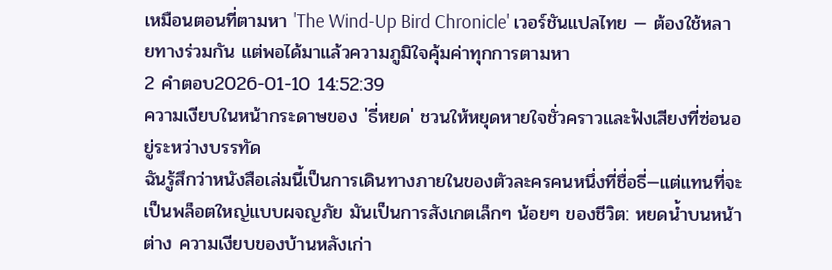เหมือนตอนที่ตามหา 'The Wind-Up Bird Chronicle' เวอร์ชันแปลไทย — ต้องใช้หลายทางร่วมกัน แต่พอได้มาแล้วความภูมิใจคุ้มค่าทุกการตามหา
2 คำตอบ2026-01-10 14:52:39
ความเงียบในหน้ากระดาษของ 'ธี่หยด' ชวนให้หยุดหายใจชั่วคราวและฟังเสียงที่ซ่อนอยู่ระหว่างบรรทัด
ฉันรู้สึกว่าหนังสือเล่มนี้เป็นการเดินทางภายในของตัวละครคนหนึ่งที่ชื่อธี่—แต่แทนที่จะเป็นพล็อตใหญ่แบบผจญภัย มันเป็นการสังเกตเล็กๆ น้อยๆ ของชีวิต: หยดน้ำบนหน้าต่าง ความเงียบของบ้านหลังเก่า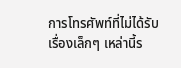การโทรศัพท์ที่ไม่ได้รับ เรื่องเล็กๆ เหล่านี้ร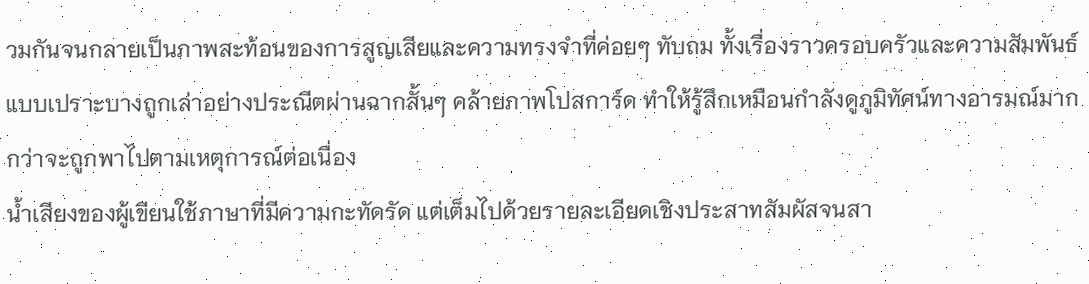วมกันจนกลายเป็นภาพสะท้อนของการสูญเสียและความทรงจำที่ค่อยๆ ทับถม ทั้งเรื่องราวครอบครัวและความสัมพันธ์แบบเปราะบางถูกเล่าอย่างประณีตผ่านฉากสั้นๆ คล้ายภาพโปสการ์ด ทำให้รู้สึกเหมือนกำลังดูภูมิทัศน์ทางอารมณ์มากกว่าจะถูกพาไปตามเหตุการณ์ต่อเนื่อง
น้ำเสียงของผู้เขียนใช้ภาษาที่มีความกะทัดรัด แต่เต็มไปด้วยรายละเอียดเชิงประสาทสัมผัสจนสา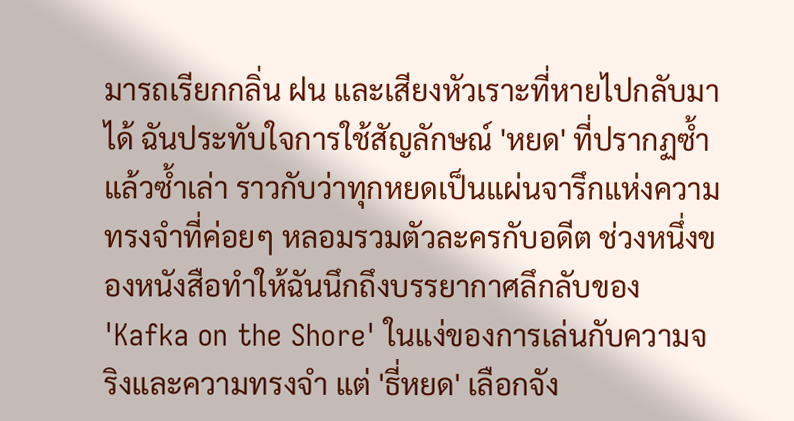มารถเรียกกลิ่น ฝน และเสียงหัวเราะที่หายไปกลับมาได้ ฉันประทับใจการใช้สัญลักษณ์ 'หยด' ที่ปรากฏซ้ำแล้วซ้ำเล่า ราวกับว่าทุกหยดเป็นแผ่นจารึกแห่งความทรงจำที่ค่อยๆ หลอมรวมตัวละครกับอดีต ช่วงหนึ่งของหนังสือทำให้ฉันนึกถึงบรรยากาศลึกลับของ 'Kafka on the Shore' ในแง่ของการเล่นกับความจริงและความทรงจำ แต่ 'ธี่หยด' เลือกจัง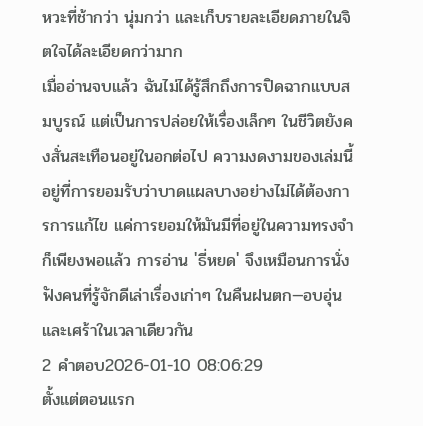หวะที่ช้ากว่า นุ่มกว่า และเก็บรายละเอียดภายในจิตใจได้ละเอียดกว่ามาก
เมื่ออ่านจบแล้ว ฉันไม่ได้รู้สึกถึงการปิดฉากแบบสมบูรณ์ แต่เป็นการปล่อยให้เรื่องเล็กๆ ในชีวิตยังคงสั่นสะเทือนอยู่ในอกต่อไป ความงดงามของเล่มนี้อยู่ที่การยอมรับว่าบาดแผลบางอย่างไม่ได้ต้องการการแก้ไข แค่การยอมให้มันมีที่อยู่ในความทรงจำก็เพียงพอแล้ว การอ่าน 'ธี่หยด' จึงเหมือนการนั่งฟังคนที่รู้จักดีเล่าเรื่องเก่าๆ ในคืนฝนตก—อบอุ่นและเศร้าในเวลาเดียวกัน
2 คำตอบ2026-01-10 08:06:29
ตั้งแต่ตอนแรก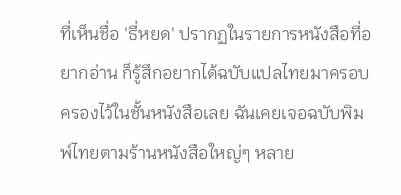ที่เห็นชื่อ 'ธี่หยด' ปรากฏในรายการหนังสือที่อยากอ่าน ก็รู้สึกอยากได้ฉบับแปลไทยมาครอบครองไว้ในชั้นหนังสือเลย ฉันเคยเจอฉบับพิมพ์ไทยตามร้านหนังสือใหญ่ๆ หลาย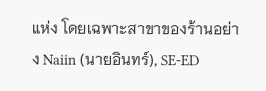แห่ง โดยเฉพาะสาขาของร้านอย่าง Naiin (นายอินทร์), SE-ED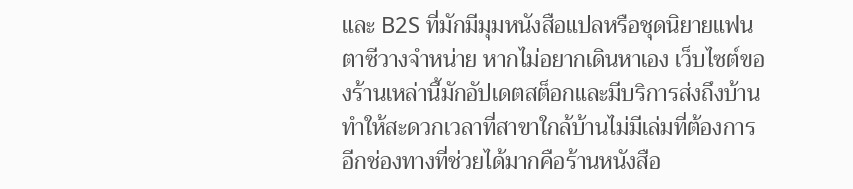และ B2S ที่มักมีมุมหนังสือแปลหรือชุดนิยายแฟนตาซีวางจำหน่าย หากไม่อยากเดินหาเอง เว็บไซต์ของร้านเหล่านี้มักอัปเดตสต็อกและมีบริการส่งถึงบ้าน ทำให้สะดวกเวลาที่สาขาใกล้บ้านไม่มีเล่มที่ต้องการ
อีกช่องทางที่ช่วยได้มากคือร้านหนังสือ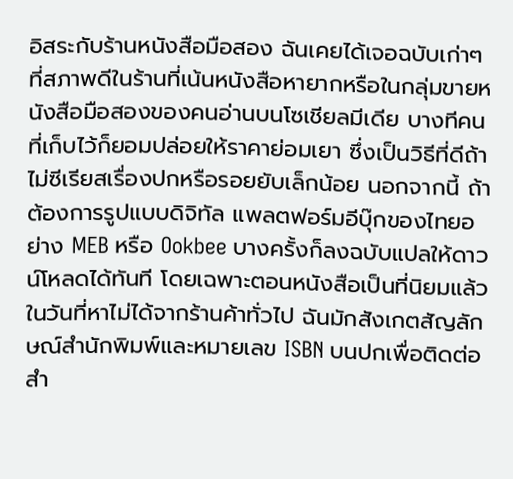อิสระกับร้านหนังสือมือสอง ฉันเคยได้เจอฉบับเก่าๆ ที่สภาพดีในร้านที่เน้นหนังสือหายากหรือในกลุ่มขายหนังสือมือสองของคนอ่านบนโซเชียลมีเดีย บางทีคนที่เก็บไว้ก็ยอมปล่อยให้ราคาย่อมเยา ซึ่งเป็นวิธีที่ดีถ้าไม่ซีเรียสเรื่องปกหรือรอยยับเล็กน้อย นอกจากนี้ ถ้าต้องการรูปแบบดิจิทัล แพลตฟอร์มอีบุ๊กของไทยอย่าง MEB หรือ Ookbee บางครั้งก็ลงฉบับแปลให้ดาวน์โหลดได้ทันที โดยเฉพาะตอนหนังสือเป็นที่นิยมแล้ว
ในวันที่หาไม่ได้จากร้านค้าทั่วไป ฉันมักสังเกตสัญลักษณ์สำนักพิมพ์และหมายเลข ISBN บนปกเพื่อติดต่อสำ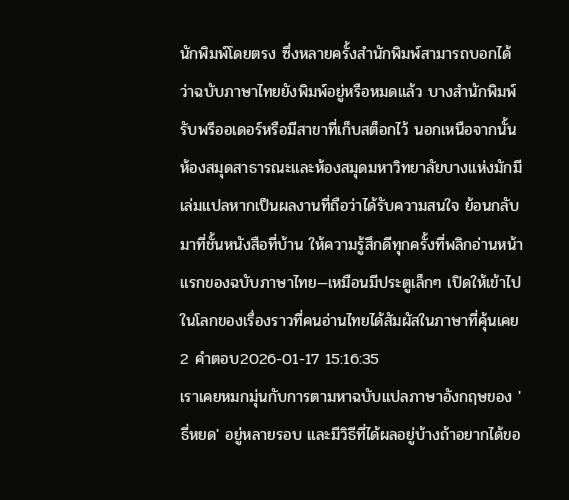นักพิมพ์โดยตรง ซึ่งหลายครั้งสำนักพิมพ์สามารถบอกได้ว่าฉบับภาษาไทยยังพิมพ์อยู่หรือหมดแล้ว บางสำนักพิมพ์รับพรีออเดอร์หรือมีสาขาที่เก็บสต็อกไว้ นอกเหนือจากนั้น ห้องสมุดสาธารณะและห้องสมุดมหาวิทยาลัยบางแห่งมักมีเล่มแปลหากเป็นผลงานที่ถือว่าได้รับความสนใจ ย้อนกลับมาที่ชั้นหนังสือที่บ้าน ให้ความรู้สึกดีทุกครั้งที่พลิกอ่านหน้าแรกของฉบับภาษาไทย—เหมือนมีประตูเล็กๆ เปิดให้เข้าไปในโลกของเรื่องราวที่คนอ่านไทยได้สัมผัสในภาษาที่คุ้นเคย
2 คำตอบ2026-01-17 15:16:35
เราเคยหมกมุ่นกับการตามหาฉบับแปลภาษาอังกฤษของ 'ธี่หยด' อยู่หลายรอบ และมีวิธีที่ได้ผลอยู่บ้างถ้าอยากได้ขอ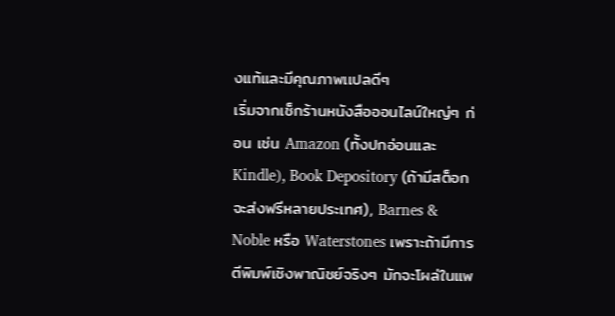งแท้และมีคุณภาพเเปลดีๆ
เริ่มจากเช็กร้านหนังสือออนไลน์ใหญ่ๆ ก่อน เช่น Amazon (ทั้งปกอ่อนและ Kindle), Book Depository (ถ้ามีสต็อกจะส่งฟรีหลายประเทศ), Barnes & Noble หรือ Waterstones เพราะถ้ามีการตีพิมพ์เชิงพาณิชย์จริงๆ มักจะโผล่ในแพ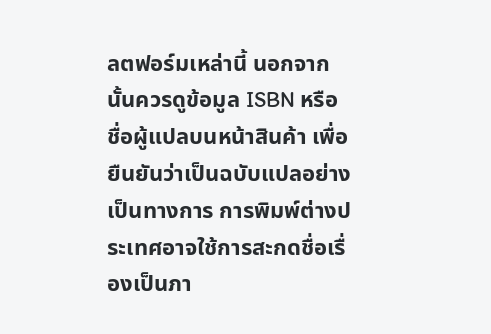ลตฟอร์มเหล่านี้ นอกจากนั้นควรดูข้อมูล ISBN หรือชื่อผู้แปลบนหน้าสินค้า เพื่อยืนยันว่าเป็นฉบับแปลอย่างเป็นทางการ การพิมพ์ต่างประเทศอาจใช้การสะกดชื่อเรื่องเป็นภา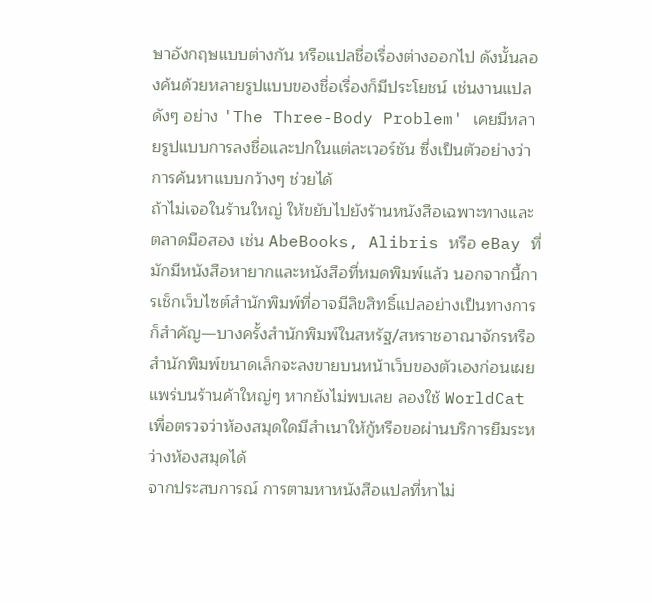ษาอังกฤษแบบต่างกัน หรือแปลชื่อเรื่องต่างออกไป ดังนั้นลองค้นด้วยหลายรูปแบบของชื่อเรื่องก็มีประโยชน์ เช่นงานแปลดังๆ อย่าง 'The Three-Body Problem' เคยมีหลายรูปแบบการลงชื่อและปกในแต่ละเวอร์ชัน ซึ่งเป็นตัวอย่างว่าการค้นหาแบบกว้างๆ ช่วยได้
ถ้าไม่เจอในร้านใหญ่ ให้ขยับไปยังร้านหนังสือเฉพาะทางและตลาดมือสอง เช่น AbeBooks, Alibris หรือ eBay ที่มักมีหนังสือหายากและหนังสือที่หมดพิมพ์แล้ว นอกจากนี้การเช็กเว็บไซต์สำนักพิมพ์ที่อาจมีลิขสิทธิ์แปลอย่างเป็นทางการก็สำคัญ—บางครั้งสำนักพิมพ์ในสหรัฐ/สหราชอาณาจักรหรือสำนักพิมพ์ขนาดเล็กจะลงขายบนหน้าเว็บของตัวเองก่อนเผยแพร่บนร้านค้าใหญ่ๆ หากยังไม่พบเลย ลองใช้ WorldCat เพื่อตรวจว่าห้องสมุดใดมีสำเนาให้กู้หรือขอผ่านบริการยืมระหว่างห้องสมุดได้
จากประสบการณ์ การตามหาหนังสือแปลที่หาไม่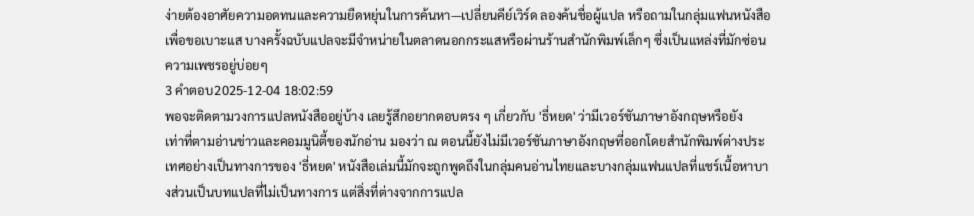ง่ายต้องอาศัยความอดทนและความยืดหยุ่นในการค้นหา—เปลี่ยนคีย์เวิร์ด ลองค้นชื่อผู้แปล หรือถามในกลุ่มแฟนหนังสือเพื่อขอเบาะแส บางครั้งฉบับแปลจะมีจำหน่ายในตลาดนอกกระแสหรือผ่านร้านสำนักพิมพ์เล็กๆ ซึ่งเป็นแหล่งที่มักซ่อนความเพชรอยู่บ่อยๆ
3 คำตอบ2025-12-04 18:02:59
พอจะติดตามวงการแปลหนังสืออยู่บ้าง เลยรู้สึกอยากตอบตรง ๆ เกี่ยวกับ 'ธี่หยด' ว่ามีเวอร์ชันภาษาอังกฤษหรือยัง
เท่าที่ตามอ่านข่าวและคอมมูนิตี้ของนักอ่าน มองว่า ณ ตอนนี้ยังไม่มีเวอร์ชันภาษาอังกฤษที่ออกโดยสำนักพิมพ์ต่างประเทศอย่างเป็นทางการของ 'ธี่หยด' หนังสือเล่มนี้มักจะถูกพูดถึงในกลุ่มคนอ่านไทยและบางกลุ่มแฟนแปลที่แชร์เนื้อหาบางส่วนเป็นบทแปลที่ไม่เป็นทางการ แต่สิ่งที่ต่างจากการแปล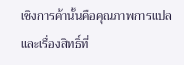เชิงการค้านั้นคือคุณภาพการแปลและเรื่องสิทธิ์ที่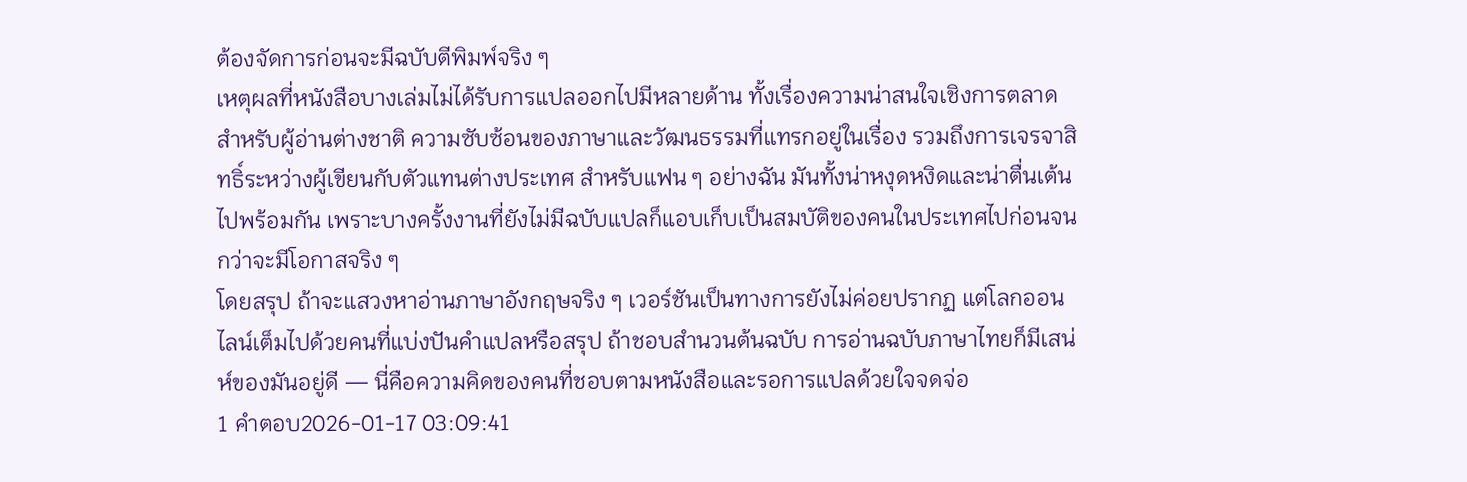ต้องจัดการก่อนจะมีฉบับตีพิมพ์จริง ๆ
เหตุผลที่หนังสือบางเล่มไม่ได้รับการแปลออกไปมีหลายด้าน ทั้งเรื่องความน่าสนใจเชิงการตลาดสำหรับผู้อ่านต่างชาติ ความซับซ้อนของภาษาและวัฒนธรรมที่แทรกอยู่ในเรื่อง รวมถึงการเจรจาสิทธิ์ระหว่างผู้เขียนกับตัวแทนต่างประเทศ สำหรับแฟน ๆ อย่างฉัน มันทั้งน่าหงุดหงิดและน่าตื่นเต้นไปพร้อมกัน เพราะบางครั้งงานที่ยังไม่มีฉบับแปลก็แอบเก็บเป็นสมบัติของคนในประเทศไปก่อนจนกว่าจะมีโอกาสจริง ๆ
โดยสรุป ถ้าจะแสวงหาอ่านภาษาอังกฤษจริง ๆ เวอร์ชันเป็นทางการยังไม่ค่อยปรากฏ แต่โลกออนไลน์เต็มไปด้วยคนที่แบ่งปันคำแปลหรือสรุป ถ้าชอบสำนวนต้นฉบับ การอ่านฉบับภาษาไทยก็มีเสน่ห์ของมันอยู่ดี — นี่คือความคิดของคนที่ชอบตามหนังสือและรอการแปลด้วยใจจดจ่อ
1 คำตอบ2026-01-17 03:09:41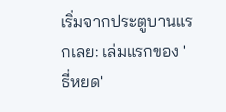เริ่มจากประตูบานแรกเลย: เล่มแรกของ 'ธี่หยด'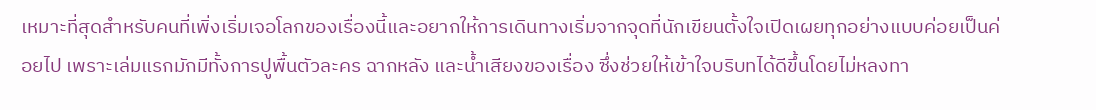เหมาะที่สุดสำหรับคนที่เพิ่งเริ่มเจอโลกของเรื่องนี้และอยากให้การเดินทางเริ่มจากจุดที่นักเขียนตั้งใจเปิดเผยทุกอย่างแบบค่อยเป็นค่อยไป เพราะเล่มแรกมักมีทั้งการปูพื้นตัวละคร ฉากหลัง และน้ำเสียงของเรื่อง ซึ่งช่วยให้เข้าใจบริบทได้ดีขึ้นโดยไม่หลงทา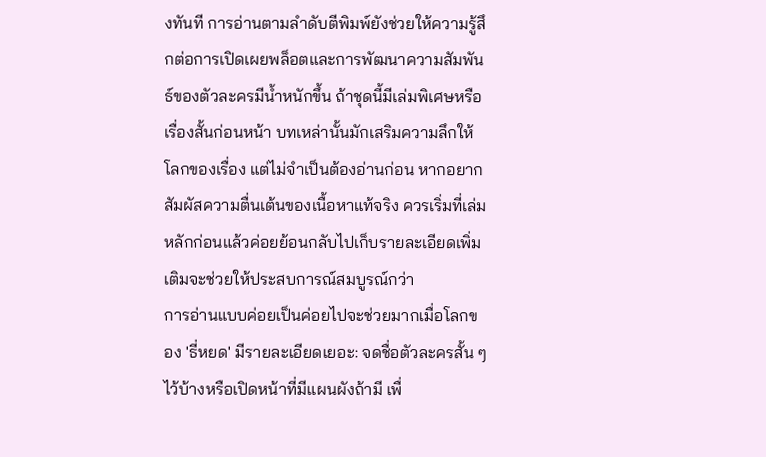งทันที การอ่านตามลำดับตีพิมพ์ยังช่วยให้ความรู้สึกต่อการเปิดเผยพล็อตและการพัฒนาความสัมพันธ์ของตัวละครมีน้ำหนักขึ้น ถ้าชุดนี้มีเล่มพิเศษหรือเรื่องสั้นก่อนหน้า บทเหล่านั้นมักเสริมความลึกให้โลกของเรื่อง แต่ไม่จำเป็นต้องอ่านก่อน หากอยากสัมผัสความตื่นเต้นของเนื้อหาแท้จริง ควรเริ่มที่เล่มหลักก่อนแล้วค่อยย้อนกลับไปเก็บรายละเอียดเพิ่มเติมจะช่วยให้ประสบการณ์สมบูรณ์กว่า
การอ่านแบบค่อยเป็นค่อยไปจะช่วยมากเมื่อโลกของ 'ธี่หยด' มีรายละเอียดเยอะ: จดชื่อตัวละครสั้น ๆ ไว้บ้างหรือเปิดหน้าที่มีแผนผังถ้ามี เพื่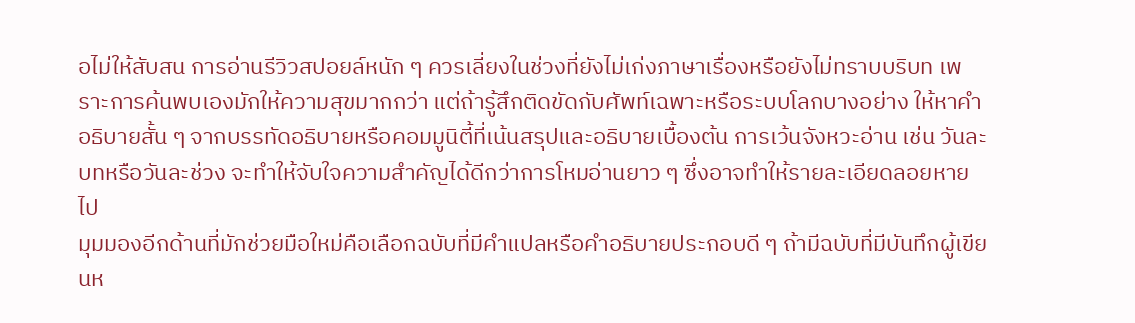อไม่ให้สับสน การอ่านรีวิวสปอยล์หนัก ๆ ควรเลี่ยงในช่วงที่ยังไม่เก่งภาษาเรื่องหรือยังไม่ทราบบริบท เพราะการค้นพบเองมักให้ความสุขมากกว่า แต่ถ้ารู้สึกติดขัดกับศัพท์เฉพาะหรือระบบโลกบางอย่าง ให้หาคำอธิบายสั้น ๆ จากบรรทัดอธิบายหรือคอมมูนิตี้ที่เน้นสรุปและอธิบายเบื้องต้น การเว้นจังหวะอ่าน เช่น วันละบทหรือวันละช่วง จะทำให้จับใจความสำคัญได้ดีกว่าการโหมอ่านยาว ๆ ซึ่งอาจทำให้รายละเอียดลอยหายไป
มุมมองอีกด้านที่มักช่วยมือใหม่คือเลือกฉบับที่มีคำแปลหรือคำอธิบายประกอบดี ๆ ถ้ามีฉบับที่มีบันทึกผู้เขียนห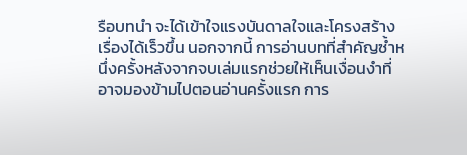รือบทนำ จะได้เข้าใจแรงบันดาลใจและโครงสร้างเรื่องได้เร็วขึ้น นอกจากนี้ การอ่านบทที่สำคัญซ้ำหนึ่งครั้งหลังจากจบเล่มแรกช่วยให้เห็นเงื่อนงำที่อาจมองข้ามไปตอนอ่านครั้งแรก การ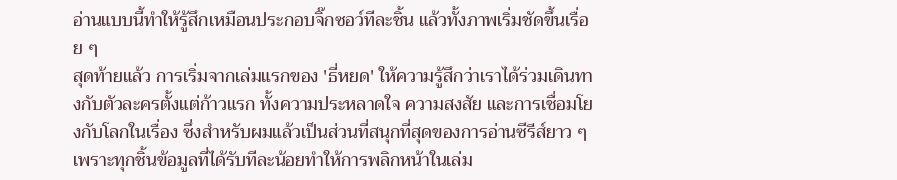อ่านแบบนี้ทำให้รู้สึกเหมือนประกอบจิ๊กซอว์ทีละชิ้น แล้วทั้งภาพเริ่มชัดขึ้นเรื่อย ๆ
สุดท้ายแล้ว การเริ่มจากเล่มแรกของ 'ธี่หยด' ให้ความรู้สึกว่าเราได้ร่วมเดินทางกับตัวละครตั้งแต่ก้าวแรก ทั้งความประหลาดใจ ความสงสัย และการเชื่อมโยงกับโลกในเรื่อง ซึ่งสำหรับผมแล้วเป็นส่วนที่สนุกที่สุดของการอ่านซีรีส์ยาว ๆ เพราะทุกชิ้นข้อมูลที่ได้รับทีละน้อยทำให้การพลิกหน้าในเล่ม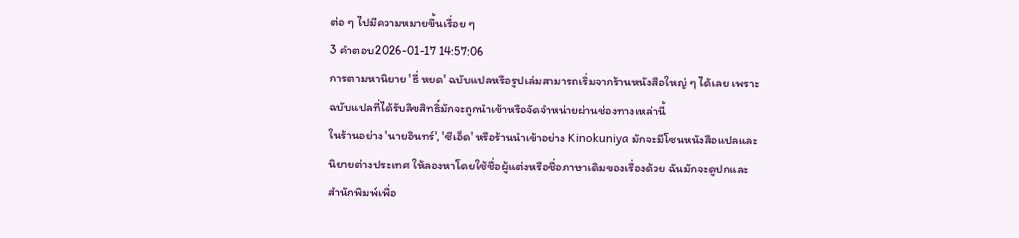ต่อ ๆ ไปมีความหมายขึ้นเรื่อย ๆ
3 คำตอบ2026-01-17 14:57:06
การตามหานิยาย 'ธี่ หยด' ฉบับแปลหรือรูปเล่มสามารถเริ่มจากร้านหนังสือใหญ่ ๆ ได้เลย เพราะฉบับแปลที่ได้รับลิขสิทธิ์มักจะถูกนำเข้าหรือจัดจำหน่ายผ่านช่องทางเหล่านี้
ในร้านอย่าง 'นายอินทร์', 'ซีเอ็ด' หรือร้านนำเข้าอย่าง Kinokuniya มักจะมีโซนหนังสือแปลและนิยายต่างประเทศ ให้ลองหาโดยใช้ชื่อผู้แต่งหรือชื่อภาษาเดิมของเรื่องด้วย ฉันมักจะดูปกและสำนักพิมพ์เพื่อ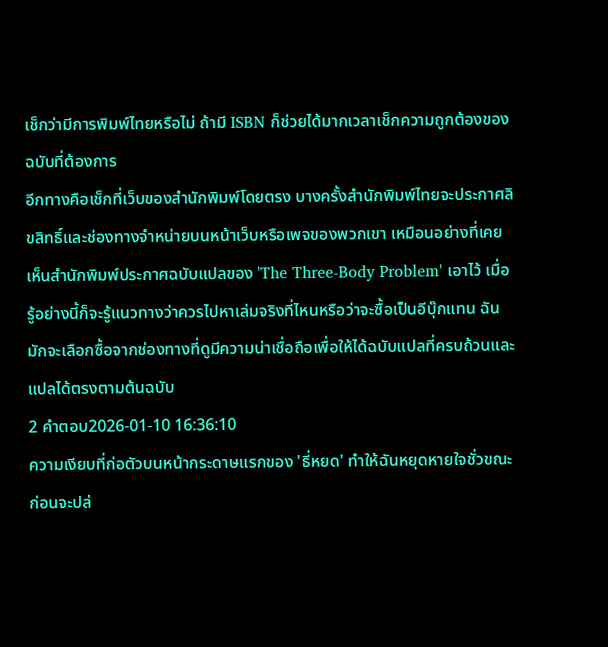เช็กว่ามีการพิมพ์ไทยหรือไม่ ถ้ามี ISBN ก็ช่วยได้มากเวลาเช็กความถูกต้องของฉบับที่ต้องการ
อีกทางคือเช็กที่เว็บของสำนักพิมพ์โดยตรง บางครั้งสำนักพิมพ์ไทยจะประกาศลิขสิทธิ์และช่องทางจำหน่ายบนหน้าเว็บหรือเพจของพวกเขา เหมือนอย่างที่เคยเห็นสำนักพิมพ์ประกาศฉบับแปลของ 'The Three-Body Problem' เอาไว้ เมื่อรู้อย่างนี้ก็จะรู้แนวทางว่าควรไปหาเล่มจริงที่ไหนหรือว่าจะซื้อเป็นอีบุ๊กแทน ฉันมักจะเลือกซื้อจากช่องทางที่ดูมีความน่าเชื่อถือเพื่อให้ได้ฉบับแปลที่ครบถ้วนและแปลได้ตรงตามต้นฉบับ
2 คำตอบ2026-01-10 16:36:10
ความเงียบที่ก่อตัวบนหน้ากระดาษแรกของ 'ธี่หยด' ทำให้ฉันหยุดหายใจชั่วขณะก่อนจะปล่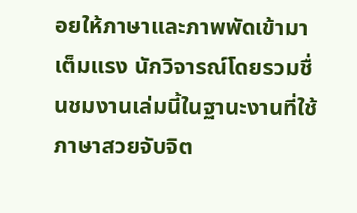อยให้ภาษาและภาพพัดเข้ามาเต็มแรง นักวิจารณ์โดยรวมชื่นชมงานเล่มนี้ในฐานะงานที่ใช้ภาษาสวยจับจิต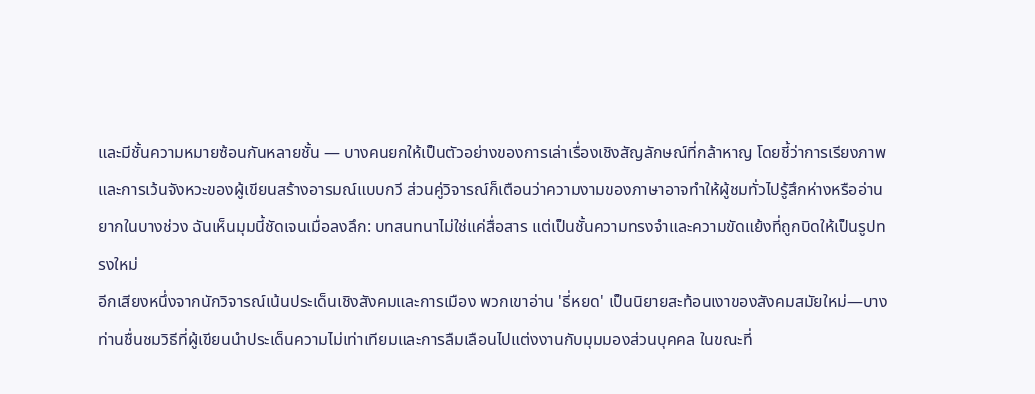และมีชั้นความหมายซ้อนกันหลายชั้น — บางคนยกให้เป็นตัวอย่างของการเล่าเรื่องเชิงสัญลักษณ์ที่กล้าหาญ โดยชี้ว่าการเรียงภาพและการเว้นจังหวะของผู้เขียนสร้างอารมณ์แบบกวี ส่วนคู่วิจารณ์ก็เตือนว่าความงามของภาษาอาจทำให้ผู้ชมทั่วไปรู้สึกห่างหรืออ่านยากในบางช่วง ฉันเห็นมุมนี้ชัดเจนเมื่อลงลึก: บทสนทนาไม่ใช่แค่สื่อสาร แต่เป็นชั้นความทรงจำและความขัดแย้งที่ถูกบิดให้เป็นรูปทรงใหม่
อีกเสียงหนึ่งจากนักวิจารณ์เน้นประเด็นเชิงสังคมและการเมือง พวกเขาอ่าน 'ธี่หยด' เป็นนิยายสะท้อนเงาของสังคมสมัยใหม่—บางท่านชื่นชมวิธีที่ผู้เขียนนำประเด็นความไม่เท่าเทียมและการลืมเลือนไปแต่งงานกับมุมมองส่วนบุคคล ในขณะที่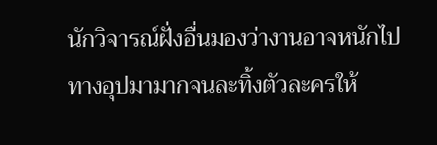นักวิจารณ์ฝั่งอื่นมองว่างานอาจหนักไปทางอุปมามากจนละทิ้งตัวละครให้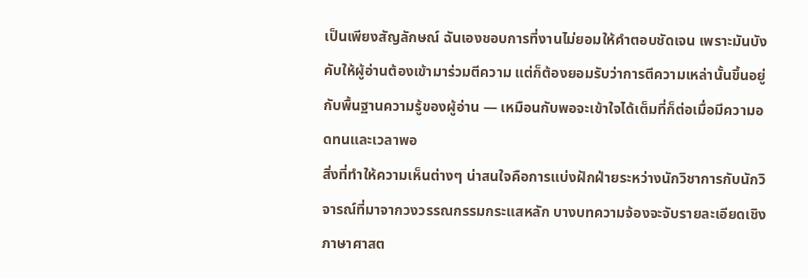เป็นเพียงสัญลักษณ์ ฉันเองชอบการที่งานไม่ยอมให้คำตอบชัดเจน เพราะมันบังคับให้ผู้อ่านต้องเข้ามาร่วมตีความ แต่ก็ต้องยอมรับว่าการตีความเหล่านั้นขึ้นอยู่กับพื้นฐานความรู้ของผู้อ่าน — เหมือนกับพอจะเข้าใจได้เต็มที่ก็ต่อเมื่อมีความอดทนและเวลาพอ
สิ่งที่ทำให้ความเห็นต่างๆ น่าสนใจคือการแบ่งฝักฝ่ายระหว่างนักวิชาการกับนักวิจารณ์ที่มาจากวงวรรณกรรมกระแสหลัก บางบทความจ้องจะจับรายละเอียดเชิงภาษาศาสต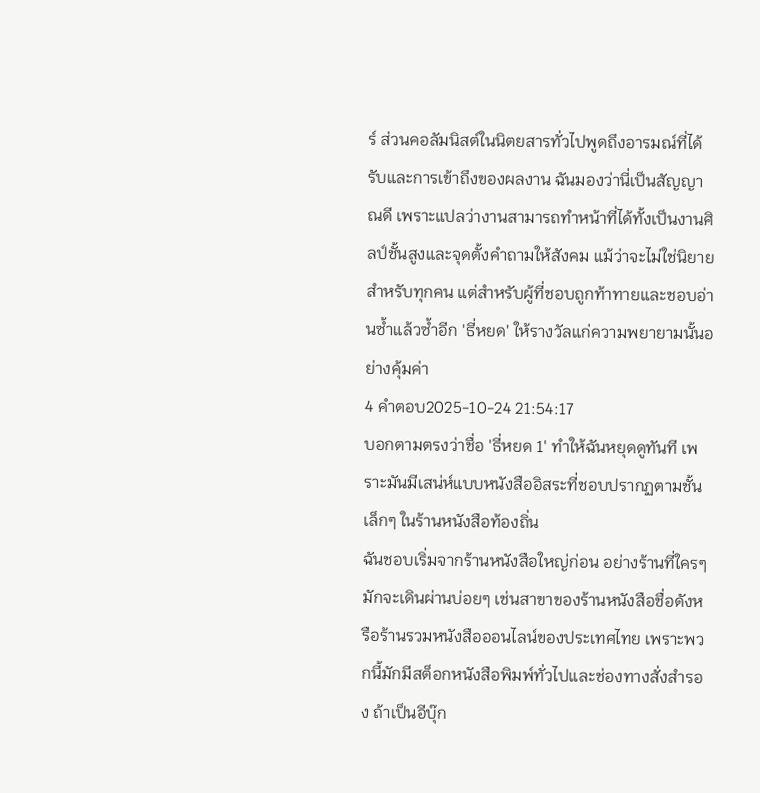ร์ ส่วนคอลัมนิสต์ในนิตยสารทั่วไปพูดถึงอารมณ์ที่ได้รับและการเข้าถึงของผลงาน ฉันมองว่านี่เป็นสัญญาณดี เพราะแปลว่างานสามารถทำหน้าที่ได้ทั้งเป็นงานศิลป์ชั้นสูงและจุดตั้งคำถามให้สังคม แม้ว่าจะไม่ใช่นิยายสำหรับทุกคน แต่สำหรับผู้ที่ชอบถูกท้าทายและชอบอ่านซ้ำแล้วซ้ำอีก 'ธี่หยด' ให้รางวัลแก่ความพยายามนั้นอย่างคุ้มค่า
4 คำตอบ2025-10-24 21:54:17
บอกตามตรงว่าชื่อ 'ธี่หยด 1' ทำให้ฉันหยุดดูทันที เพราะมันมีเสน่ห์แบบหนังสืออิสระที่ชอบปรากฏตามชั้นเล็กๆ ในร้านหนังสือท้องถิ่น
ฉันชอบเริ่มจากร้านหนังสือใหญ่ก่อน อย่างร้านที่ใครๆ มักจะเดินผ่านบ่อยๆ เช่นสาขาของร้านหนังสือชื่อดังหรือร้านรวมหนังสือออนไลน์ของประเทศไทย เพราะพวกนี้มักมีสต็อกหนังสือพิมพ์ทั่วไปและช่องทางสั่งสำรอง ถ้าเป็นอีบุ๊ก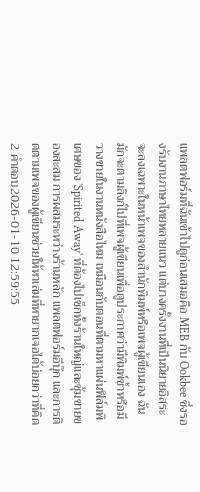แพลตฟอร์มที่ฉันเข้าไปดูก่อนเสมอคือ MEB กับ Ookbee ซึ่งรองรับงานภาษาไทยหลายแนว แต่บางครั้งงานที่เป็นนิยายอิสระจะลงเฉพาะในหน้าเพจของสำนักพิมพ์หรือเพจผู้เขียนเอง ฉันมักจะตามลิงก์ไปที่เพจผู้เขียนเพื่อดูประกาศว่ามีพิมพ์ซ้ำหรือมีวางขายในงานหนังสือไหม เหมือนกับตอนที่ตามหาแผ่นฟิล์มพิเศษของ 'Spirited Away' ที่ต้องไปเช็กทั้งร้านใหญ่และซุ้มขายของสะสม การผสมระหว่างร้านหลัก แพลตฟอร์มอีบุ๊ก และการติดตามเพจของผู้เขียนช่วยให้หาเล่มที่หายากเจอได้บ่อยกว่าที่คิด
2 คำตอบ2026-01-10 12:59:55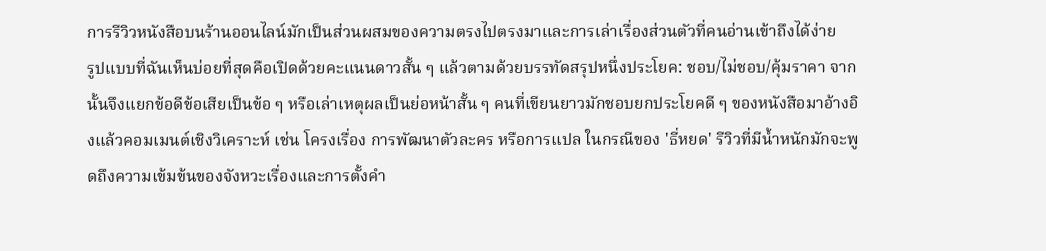การรีวิวหนังสือบนร้านออนไลน์มักเป็นส่วนผสมของความตรงไปตรงมาและการเล่าเรื่องส่วนตัวที่คนอ่านเข้าถึงได้ง่าย
รูปแบบที่ฉันเห็นบ่อยที่สุดคือเปิดด้วยคะแนนดาวสั้น ๆ แล้วตามด้วยบรรทัดสรุปหนึ่งประโยค: ชอบ/ไม่ชอบ/คุ้มราคา จากนั้นจึงแยกข้อดีข้อเสียเป็นข้อ ๆ หรือเล่าเหตุผลเป็นย่อหน้าสั้น ๆ คนที่เขียนยาวมักชอบยกประโยคดี ๆ ของหนังสือมาอ้างอิงแล้วคอมเมนต์เชิงวิเคราะห์ เช่น โครงเรื่อง การพัฒนาตัวละคร หรือการแปล ในกรณีของ 'ธี่หยด' รีวิวที่มีน้ำหนักมักจะพูดถึงความเข้มข้นของจังหวะเรื่องและการตั้งคำ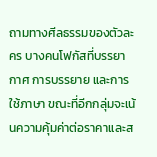ถามทางศีลธรรมของตัวละคร บางคนโฟกัสที่บรรยากาศ การบรรยาย และการใช้ภาษา ขณะที่อีกกลุ่มจะเน้นความคุ้มค่าต่อราคาและส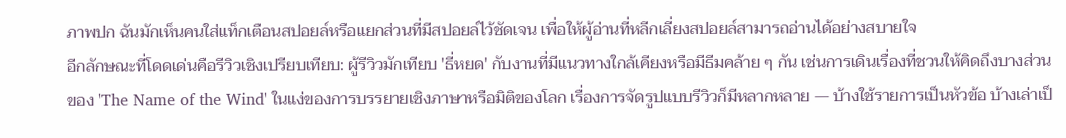ภาพปก ฉันมักเห็นคนใส่แท็กเตือนสปอยล์หรือแยกส่วนที่มีสปอยล์ไว้ชัดเจน เพื่อให้ผู้อ่านที่หลีกเลี่ยงสปอยล์สามารถอ่านได้อย่างสบายใจ
อีกลักษณะที่โดดเด่นคือรีวิวเชิงเปรียบเทียบ: ผู้รีวิวมักเทียบ 'ธี่หยด' กับงานที่มีแนวทางใกล้เคียงหรือมีธีมคล้าย ๆ กัน เช่นการเดินเรื่องที่ชวนให้คิดถึงบางส่วนของ 'The Name of the Wind' ในแง่ของการบรรยายเชิงภาษาหรือมิติของโลก เรื่องการจัดรูปแบบรีวิวก็มีหลากหลาย — บ้างใช้รายการเป็นหัวข้อ บ้างเล่าเป็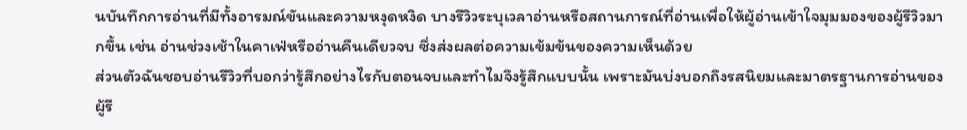นบันทึกการอ่านที่มีทั้งอารมณ์ขันและความหงุดหงิด บางรีวิวระบุเวลาอ่านหรือสถานการณ์ที่อ่านเพื่อให้ผู้อ่านเข้าใจมุมมองของผู้รีวิวมากขึ้น เช่น อ่านช่วงเช้าในคาเฟ่หรืออ่านคืนเดียวจบ ซึ่งส่งผลต่อความเข้มข้นของความเห็นด้วย
ส่วนตัวฉันชอบอ่านรีวิวที่บอกว่ารู้สึกอย่างไรกับตอนจบและทำไมจึงรู้สึกแบบนั้น เพราะมันบ่งบอกถึงรสนิยมและมาตรฐานการอ่านของผู้รี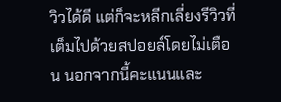วิวได้ดี แต่ก็จะหลีกเลี่ยงรีวิวที่เต็มไปด้วยสปอยล์โดยไม่เตือน นอกจากนี้คะแนนและ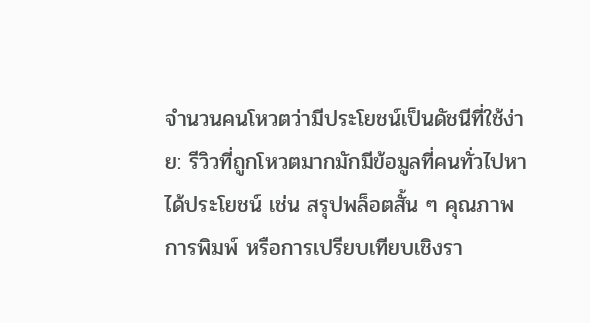จำนวนคนโหวตว่ามีประโยชน์เป็นดัชนีที่ใช้ง่าย: รีวิวที่ถูกโหวตมากมักมีข้อมูลที่คนทั่วไปหาได้ประโยชน์ เช่น สรุปพล็อตสั้น ๆ คุณภาพการพิมพ์ หรือการเปรียบเทียบเชิงรา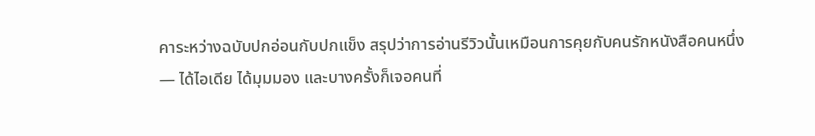คาระหว่างฉบับปกอ่อนกับปกแข็ง สรุปว่าการอ่านรีวิวนั้นเหมือนการคุยกับคนรักหนังสือคนหนึ่ง — ได้ไอเดีย ได้มุมมอง และบางครั้งก็เจอคนที่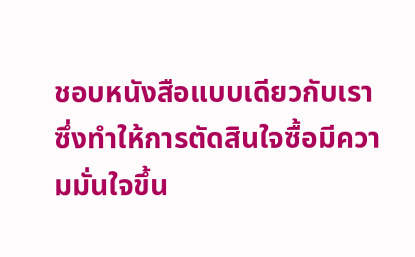ชอบหนังสือแบบเดียวกับเรา ซึ่งทำให้การตัดสินใจซื้อมีความมั่นใจขึ้น